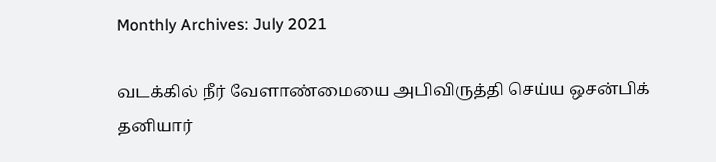Monthly Archives: July 2021

வடக்கில் நீர் வேளாண்மையை அபிவிருத்தி செய்ய ஒசன்பிக் தனியார்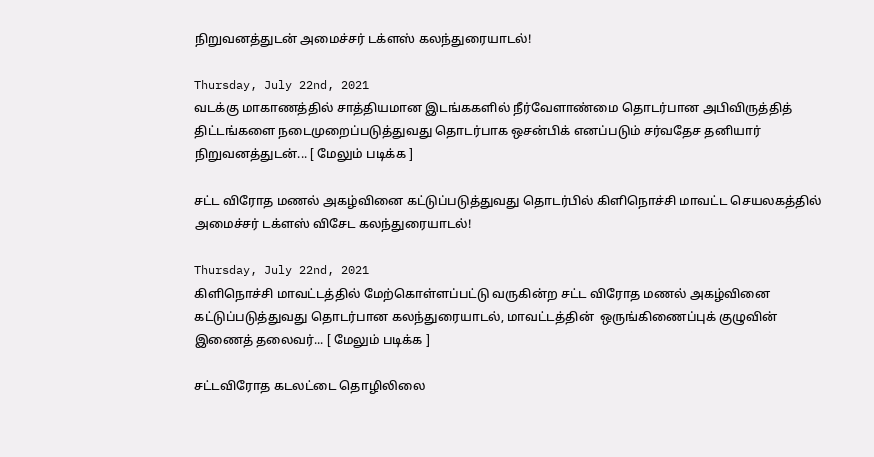நிறுவனத்துடன் அமைச்சர் டக்ளஸ் கலந்துரையாடல்!

Thursday, July 22nd, 2021
வடக்கு மாகாணத்தில் சாத்தியமான இடங்ககளில் நீர்வேளாண்மை தொடர்பான அபிவிருத்தித் திட்டங்களை நடைமுறைப்படுத்துவது தொடர்பாக ஒசன்பிக் எனப்படும் சர்வதேச தனியார் நிறுவனத்துடன்... [ மேலும் படிக்க ]

சட்ட விரோத மணல் அகழ்வினை கட்டுப்படுத்துவது தொடர்பில் கிளிநொச்சி மாவட்ட செயலகத்தில் அமைச்சர் டக்ளஸ் விசேட கலந்துரையாடல்!

Thursday, July 22nd, 2021
கிளிநொச்சி மாவட்டத்தில் மேற்கொள்ளப்பட்டு வருகின்ற சட்ட விரோத மணல் அகழ்வினை கட்டுப்படுத்துவது தொடர்பான கலந்துரையாடல், மாவட்டத்தின்  ஒருங்கிணைப்புக் குழுவின் இணைத் தலைவர்... [ மேலும் படிக்க ]

சட்டவிரோத கடலட்டை தொழிலிலை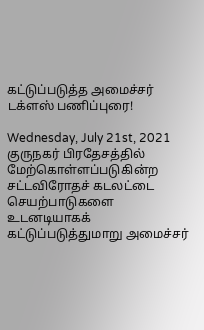கட்டுப்படுத்த அமைச்சர் டக்ளஸ் பணிப்புரை!

Wednesday, July 21st, 2021
குருநகர் பிரதேசத்தில் மேற்கொள்ளப்படுகின்ற சட்டவிரோதச் கடலட்டை செயற்பாடுகளை உடனடியாகக் கட்டுப்படுத்துமாறு அமைச்சர்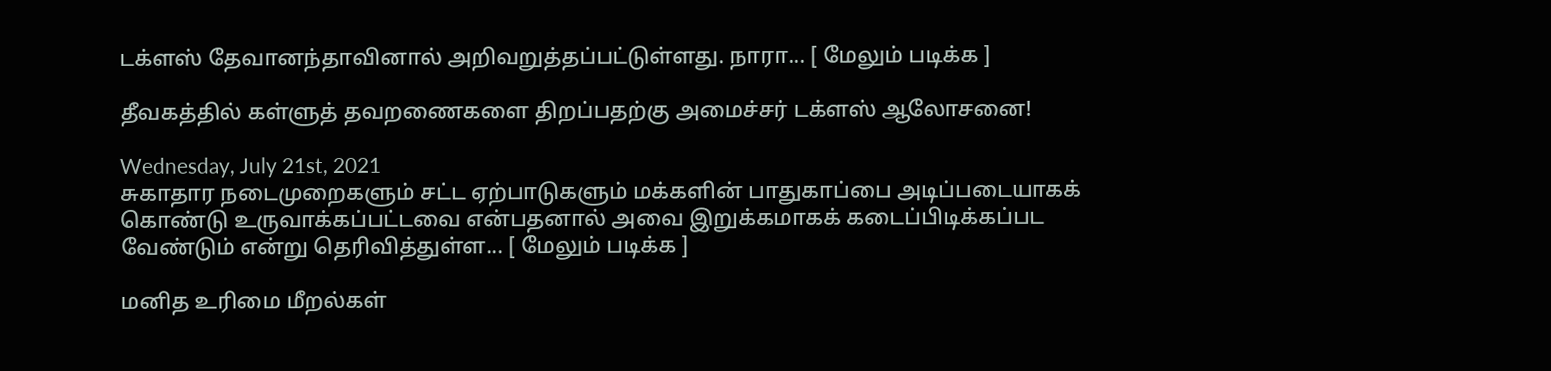டக்ளஸ் தேவானந்தாவினால் அறிவறுத்தப்பட்டுள்ளது. நாரா... [ மேலும் படிக்க ]

தீவகத்தில் கள்ளுத் தவறணைகளை திறப்பதற்கு அமைச்சர் டக்ளஸ் ஆலோசனை!

Wednesday, July 21st, 2021
சுகாதார நடைமுறைகளும் சட்ட ஏற்பாடுகளும் மக்களின் பாதுகாப்பை அடிப்படையாகக் கொண்டு உருவாக்கப்பட்டவை என்பதனால் அவை இறுக்கமாகக் கடைப்பிடிக்கப்பட வேண்டும் என்று தெரிவித்துள்ள... [ மேலும் படிக்க ]

மனித உரிமை மீறல்கள்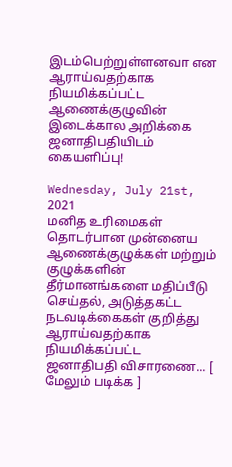இடம்பெற்றுள்ளனவா என ஆராய்வதற்காக நியமிக்கப்பட்ட ஆணைக்குழுவின் இடைக்கால அறிக்கை ஜனாதிபதியிடம் கையளிப்பு!

Wednesday, July 21st, 2021
மனித உரிமைகள் தொடர்பான முன்னைய ஆணைக்குழுக்கள் மற்றும் குழுக்களின் தீர்மானங்களை மதிப்பீடு செய்தல், அடுத்தகட்ட நடவடிக்கைகள் குறித்து ஆராய்வதற்காக நியமிக்கப்பட்ட ஜனாதிபதி விசாரணை... [ மேலும் படிக்க ]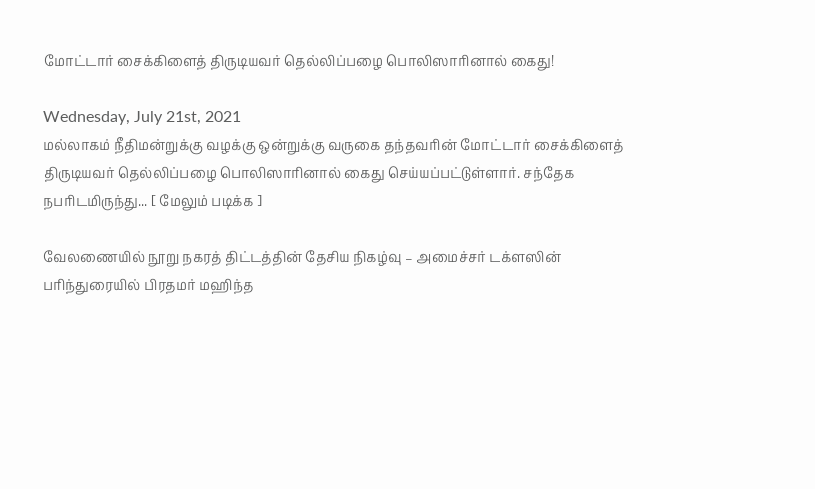மோட்டார் சைக்கிளைத் திருடியவர் தெல்லிப்பழை பொலிஸாரினால் கைது!

Wednesday, July 21st, 2021
மல்லாகம் நீதிமன்றுக்கு வழக்கு ஒன்றுக்கு வருகை தந்தவரின் மோட்டார் சைக்கிளைத் திருடியவர் தெல்லிப்பழை பொலிஸாரினால் கைது செய்யப்பட்டுள்ளார். சந்தேக நபரிடமிருந்து... [ மேலும் படிக்க ]

வேலணையில் நூறு நகரத் திட்டத்தின் தேசிய நிகழ்வு – அமைச்சர் டக்ளஸின் பரிந்துரையில் பிரதமர் மஹிந்த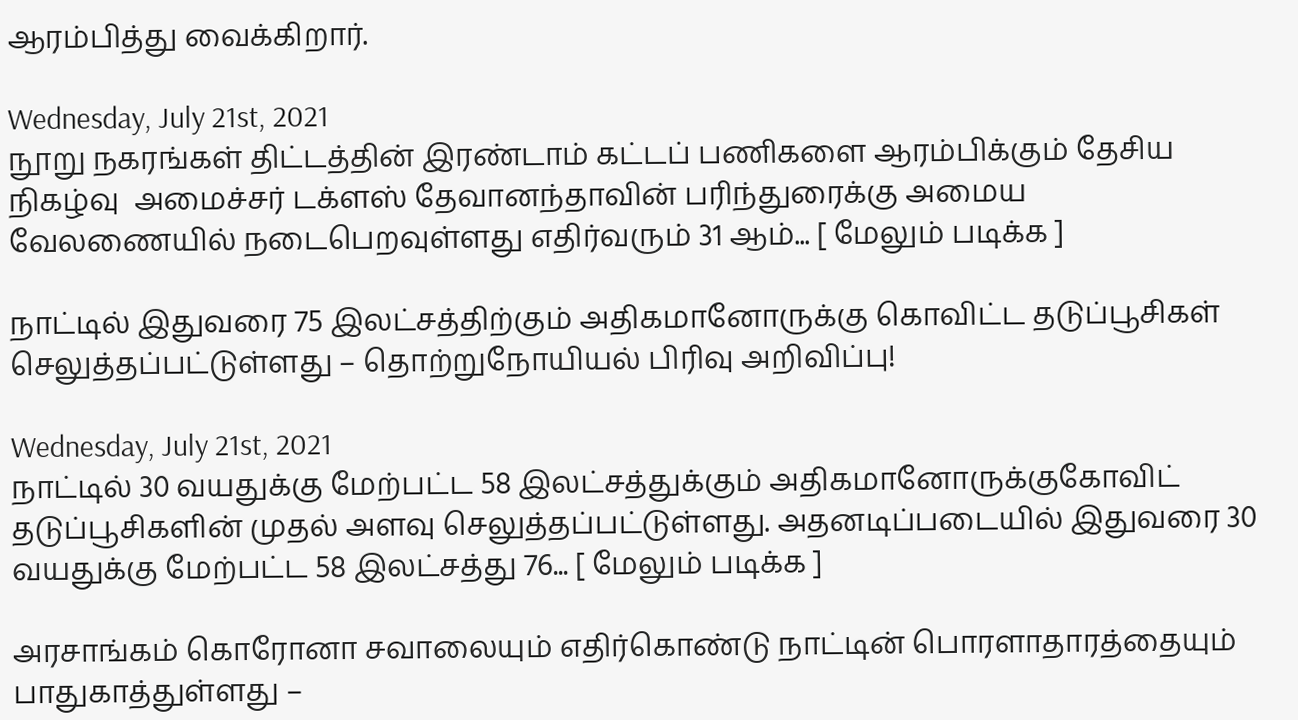ஆரம்பித்து வைக்கிறார்.

Wednesday, July 21st, 2021
நூறு நகரங்கள் திட்டத்தின் இரண்டாம் கட்டப் பணிகளை ஆரம்பிக்கும் தேசிய நிகழ்வு  அமைச்சர் டக்ளஸ் தேவானந்தாவின் பரிந்துரைக்கு அமைய வேலணையில் நடைபெறவுள்ளது எதிர்வரும் 31 ஆம்... [ மேலும் படிக்க ]

நாட்டில் இதுவரை 75 இலட்சத்திற்கும் அதிகமானோருக்கு கொவிட்ட தடுப்பூசிகள் செலுத்தப்பட்டுள்ளது – தொற்றுநோயியல் பிரிவு அறிவிப்பு!

Wednesday, July 21st, 2021
நாட்டில் 30 வயதுக்கு மேற்பட்ட 58 இலட்சத்துக்கும் அதிகமானோருக்குகோவிட் தடுப்பூசிகளின் முதல் அளவு செலுத்தப்பட்டுள்ளது. அதனடிப்படையில் இதுவரை 30 வயதுக்கு மேற்பட்ட 58 இலட்சத்து 76... [ மேலும் படிக்க ]

அரசாங்கம் கொரோனா சவாலையும் எதிர்கொண்டு நாட்டின் பொரளாதாரத்தையும் பாதுகாத்துள்ளது –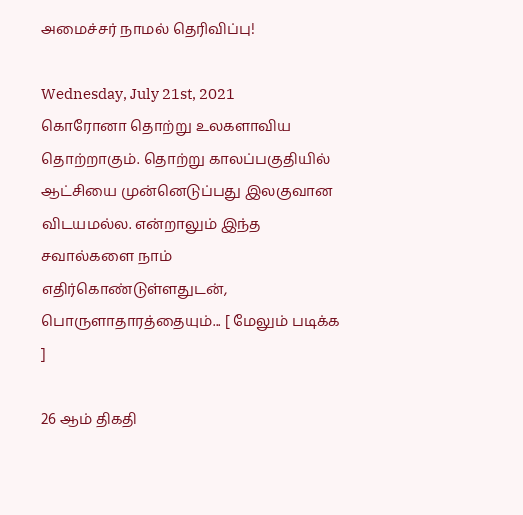அமைச்சர் நாமல் தெரிவிப்பு!

Wednesday, July 21st, 2021
கொரோனா தொற்று உலகளாவிய தொற்றாகும். தொற்று காலப்பகுதியில் ஆட்சியை முன்னெடுப்பது இலகுவான விடயமல்ல. என்றாலும் இந்த சவால்களை நாம் எதிர்கொண்டுள்ளதுடன், பொருளாதாரத்தையும்... [ மேலும் படிக்க ]

26 ஆம் திகதி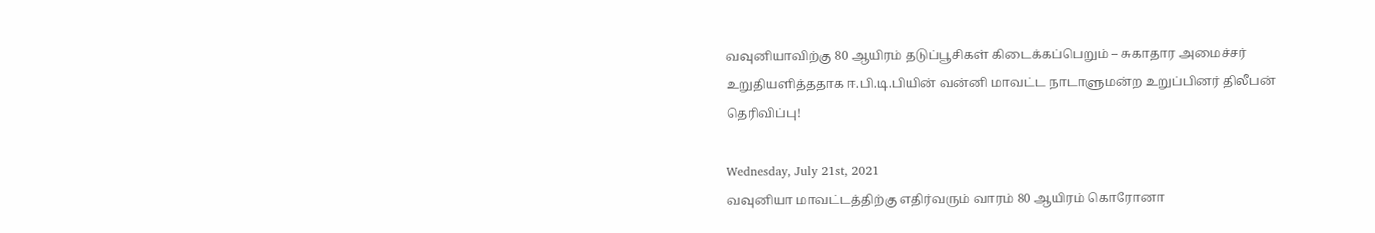வவுனியாவிற்கு 80 ஆயிரம் தடுப்பூசிகள் கிடைக்கப்பெறும் – சுகாதார அமைச்சர் உறுதியளித்ததாக ஈ.பி.டி.பியின் வன்னி மாவட்ட நாடாளுமன்ற உறுப்பினர் திலீபன் தெரிவிப்பு!

Wednesday, July 21st, 2021
வவுனியா மாவட்டத்திற்கு எதிர்வரும் வாரம் 80 ஆயிரம் கொரோனா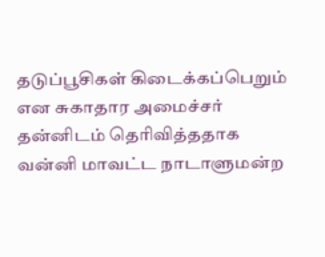தடுப்பூசிகள் கிடைக்கப்பெறும் என சுகாதார அமைச்சர் தன்னிடம் தெரிவித்ததாக வன்னி மாவட்ட நாடாளுமன்ற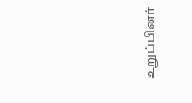உறுப்பினர்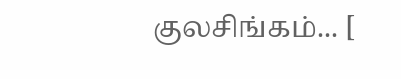குலசிங்கம்... [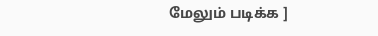மேலும் படிக்க ]